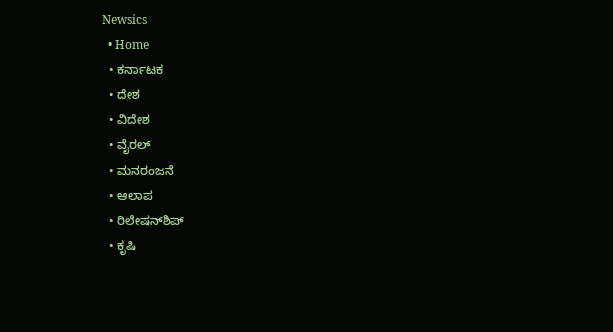Newsics
  • Home
  • ಕರ್ನಾಟಕ
  • ದೇಶ
  • ವಿದೇಶ
  • ವೈರಲ್
  • ಮನರಂಜನೆ
  • ಆಲಾಪ
  • ರಿಲೇಷನ್‌ಶಿಪ್
  • ಕೃಷಿ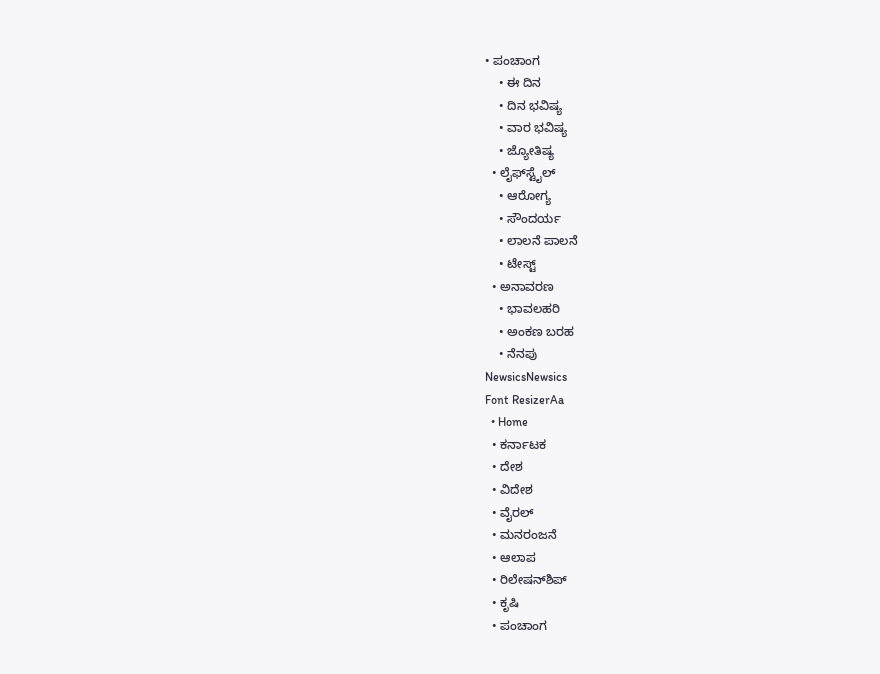• ಪಂಚಾಂಗ
    • ಈ ದಿನ
    • ದಿನ ಭವಿಷ್ಯ
    • ವಾರ ಭವಿಷ್ಯ
    • ಜ್ಯೋತಿಷ್ಯ
  • ಲೈಫ್‌ಸ್ಟೈಲ್
    • ಆರೋಗ್ಯ
    • ಸೌಂದರ್ಯ
    • ಲಾಲನೆ ಪಾಲನೆ
    • ಟೇಸ್ಟ್
  • ಅನಾವರಣ
    • ಭಾವಲಹರಿ
    • ಅಂಕಣ ಬರಹ
    • ನೆನಪು
NewsicsNewsics
Font ResizerAa
  • Home
  • ಕರ್ನಾಟಕ
  • ದೇಶ
  • ವಿದೇಶ
  • ವೈರಲ್
  • ಮನರಂಜನೆ
  • ಆಲಾಪ
  • ರಿಲೇಷನ್‌ಶಿಪ್
  • ಕೃಷಿ
  • ಪಂಚಾಂಗ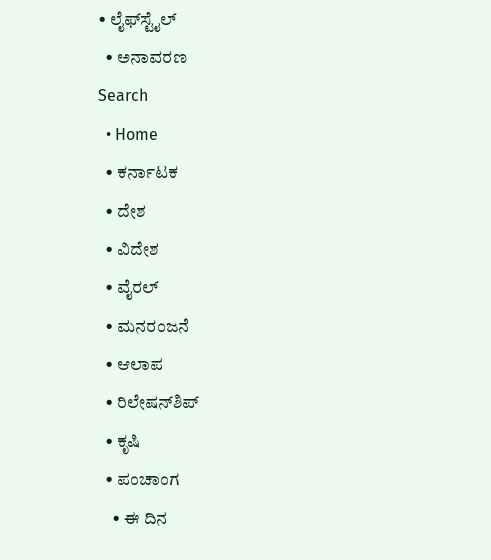• ಲೈಫ್‌ಸ್ಟೈಲ್
  • ಅನಾವರಣ
Search
  • Home
  • ಕರ್ನಾಟಕ
  • ದೇಶ
  • ವಿದೇಶ
  • ವೈರಲ್
  • ಮನರಂಜನೆ
  • ಆಲಾಪ
  • ರಿಲೇಷನ್‌ಶಿಪ್
  • ಕೃಷಿ
  • ಪಂಚಾಂಗ
    • ಈ ದಿನ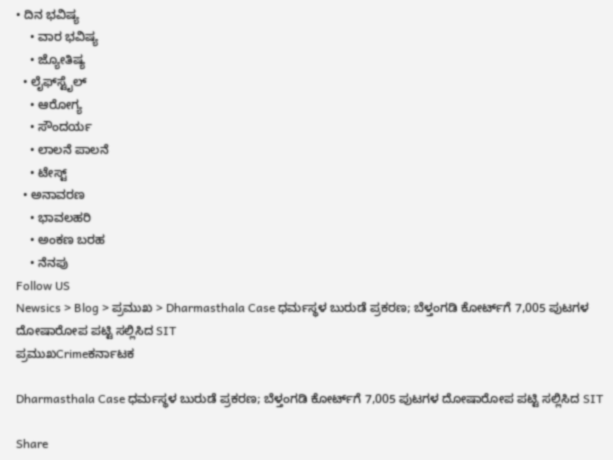• ದಿನ ಭವಿಷ್ಯ
    • ವಾರ ಭವಿಷ್ಯ
    • ಜ್ಯೋತಿಷ್ಯ
  • ಲೈಫ್‌ಸ್ಟೈಲ್
    • ಆರೋಗ್ಯ
    • ಸೌಂದರ್ಯ
    • ಲಾಲನೆ ಪಾಲನೆ
    • ಟೇಸ್ಟ್
  • ಅನಾವರಣ
    • ಭಾವಲಹರಿ
    • ಅಂಕಣ ಬರಹ
    • ನೆನಪು
Follow US
Newsics > Blog > ಪ್ರಮುಖ > Dharmasthala Case ಧರ್ಮಸ್ಥಳ ಬುರುಡೆ ಪ್ರಕರಣ; ಬೆಳ್ತಂಗಡಿ ಕೋರ್ಟ್‌ಗೆ 7,005 ಪುಟಗಳ ದೋಷಾರೋಪ ಪಟ್ಟಿ ಸಲ್ಲಿಸಿದ SIT
ಪ್ರಮುಖCrimeಕರ್ನಾಟಕ

Dharmasthala Case ಧರ್ಮಸ್ಥಳ ಬುರುಡೆ ಪ್ರಕರಣ; ಬೆಳ್ತಂಗಡಿ ಕೋರ್ಟ್‌ಗೆ 7,005 ಪುಟಗಳ ದೋಷಾರೋಪ ಪಟ್ಟಿ ಸಲ್ಲಿಸಿದ SIT

Share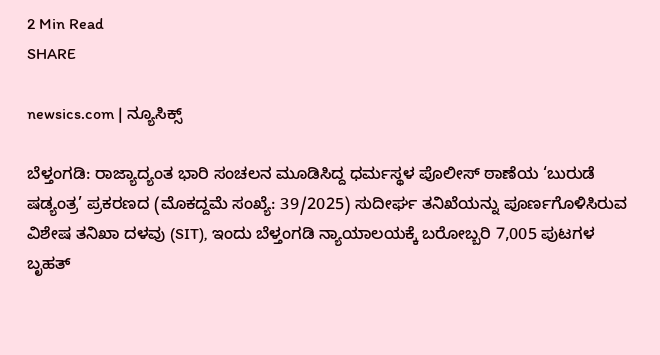2 Min Read
SHARE

newsics.com | ನ್ಯೂಸಿಕ್ಸ್

ಬೆಳ್ತಂಗಡಿ: ರಾಜ್ಯಾದ್ಯಂತ ಭಾರಿ ಸಂಚಲನ ಮೂಡಿಸಿದ್ದ ಧರ್ಮಸ್ಥಳ ಪೊಲೀಸ್ ಠಾಣೆಯ ‘ಬುರುಡೆ ಷಡ್ಯಂತ್ರ’ ಪ್ರಕರಣದ (ಮೊಕದ್ದಮೆ ಸಂಖ್ಯೆ: 39/2025) ಸುದೀರ್ಘ ತನಿಖೆಯನ್ನು ಪೂರ್ಣಗೊಳಿಸಿರುವ ವಿಶೇಷ ತನಿಖಾ ದಳವು (SIT), ಇಂದು ಬೆಳ್ತಂಗಡಿ ನ್ಯಾಯಾಲಯಕ್ಕೆ ಬರೋಬ್ಬರಿ 7,005 ಪುಟಗಳ ಬೃಹತ್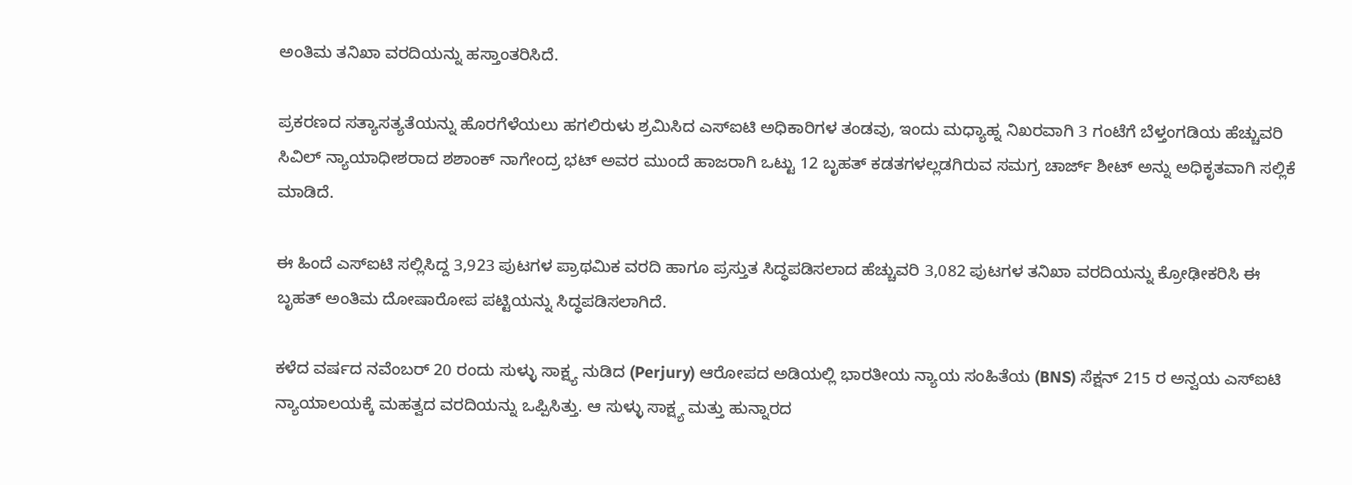ಅಂತಿಮ ತನಿಖಾ ವರದಿಯನ್ನು ಹಸ್ತಾಂತರಿಸಿದೆ.

ಪ್ರಕರಣದ ಸತ್ಯಾಸತ್ಯತೆಯನ್ನು ಹೊರಗೆಳೆಯಲು ಹಗಲಿರುಳು ಶ್ರಮಿಸಿದ ಎಸ್‌ಐಟಿ ಅಧಿಕಾರಿಗಳ ತಂಡವು, ಇಂದು ಮಧ್ಯಾಹ್ನ ನಿಖರವಾಗಿ 3 ಗಂಟೆಗೆ ಬೆಳ್ತಂಗಡಿಯ ಹೆಚ್ಚುವರಿ ಸಿವಿಲ್ ನ್ಯಾಯಾಧೀಶರಾದ ಶಶಾಂಕ್ ನಾಗೇಂದ್ರ ಭಟ್ ಅವರ ಮುಂದೆ ಹಾಜರಾಗಿ ಒಟ್ಟು 12 ಬೃಹತ್ ಕಡತಗಳಲ್ಲಡಗಿರುವ ಸಮಗ್ರ ಚಾರ್ಜ್ ಶೀಟ್ ಅನ್ನು ಅಧಿಕೃತವಾಗಿ ಸಲ್ಲಿಕೆ ಮಾಡಿದೆ.

ಈ ಹಿಂದೆ ಎಸ್‌ಐಟಿ ಸಲ್ಲಿಸಿದ್ದ 3,923 ಪುಟಗಳ ಪ್ರಾಥಮಿಕ ವರದಿ ಹಾಗೂ ಪ್ರಸ್ತುತ ಸಿದ್ಧಪಡಿಸಲಾದ ಹೆಚ್ಚುವರಿ 3,082 ಪುಟಗಳ ತನಿಖಾ ವರದಿಯನ್ನು ಕ್ರೋಢೀಕರಿಸಿ ಈ ಬೃಹತ್ ಅಂತಿಮ ದೋಷಾರೋಪ ಪಟ್ಟಿಯನ್ನು ಸಿದ್ಧಪಡಿಸಲಾಗಿದೆ.

ಕಳೆದ ವರ್ಷದ ನವೆಂಬರ್ 20 ರಂದು ಸುಳ್ಳು ಸಾಕ್ಷ್ಯ ನುಡಿದ (Perjury) ಆರೋಪದ ಅಡಿಯಲ್ಲಿ ಭಾರತೀಯ ನ್ಯಾಯ ಸಂಹಿತೆಯ (BNS) ಸೆಕ್ಷನ್ 215 ರ ಅನ್ವಯ ಎಸ್‌ಐಟಿ ನ್ಯಾಯಾಲಯಕ್ಕೆ ಮಹತ್ವದ ವರದಿಯನ್ನು ಒಪ್ಪಿಸಿತ್ತು. ಆ ಸುಳ್ಳು ಸಾಕ್ಷ್ಯ ಮತ್ತು ಹುನ್ನಾರದ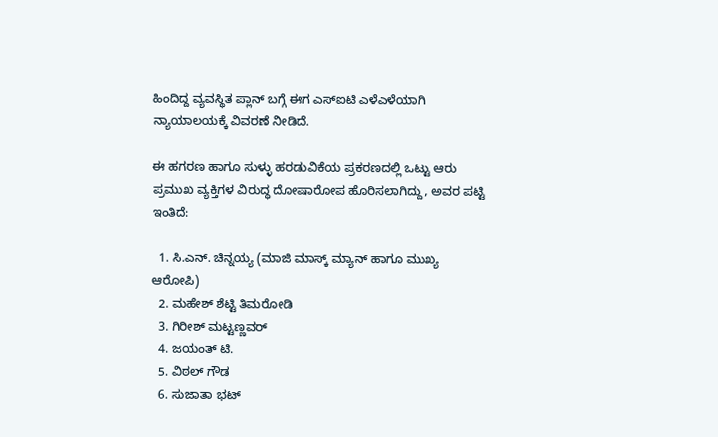ಹಿಂದಿದ್ದ ವ್ಯವಸ್ಥಿತ ಪ್ಲಾನ್ ಬಗ್ಗೆ ಈಗ ಎಸ್‌ಐಟಿ ಎಳೆಎಳೆಯಾಗಿ ನ್ಯಾಯಾಲಯಕ್ಕೆ ವಿವರಣೆ ನೀಡಿದೆ.

ಈ ಹಗರಣ ಹಾಗೂ ಸುಳ್ಳು ಹರಡುವಿಕೆಯ ಪ್ರಕರಣದಲ್ಲಿ ಒಟ್ಟು ಆರು ಪ್ರಮುಖ ವ್ಯಕ್ತಿಗಳ ವಿರುದ್ಧ ದೋಷಾರೋಪ ಹೊರಿಸಲಾಗಿದ್ದು, ಅವರ ಪಟ್ಟಿ ಇಂತಿದೆ:

  1. ಸಿ.ಎನ್. ಚಿನ್ನಯ್ಯ (ಮಾಜಿ ಮಾಸ್ಕ್ ಮ್ಯಾನ್ ಹಾಗೂ ಮುಖ್ಯ ಆರೋಪಿ)
  2. ಮಹೇಶ್ ಶೆಟ್ಟಿ ತಿಮರೋಡಿ
  3. ಗಿರೀಶ್ ಮಟ್ಟಣ್ಣವರ್
  4. ಜಯಂತ್ ಟಿ.
  5. ವಿಠಲ್ ಗೌಡ
  6. ಸುಜಾತಾ ಭಟ್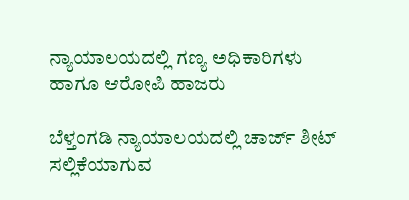ನ್ಯಾಯಾಲಯದಲ್ಲಿ ಗಣ್ಯ ಅಧಿಕಾರಿಗಳು ಹಾಗೂ ಆರೋಪಿ ಹಾಜರು

ಬೆಳ್ತಂಗಡಿ ನ್ಯಾಯಾಲಯದಲ್ಲಿ ಚಾರ್ಜ್ ಶೀಟ್ ಸಲ್ಲಿಕೆಯಾಗುವ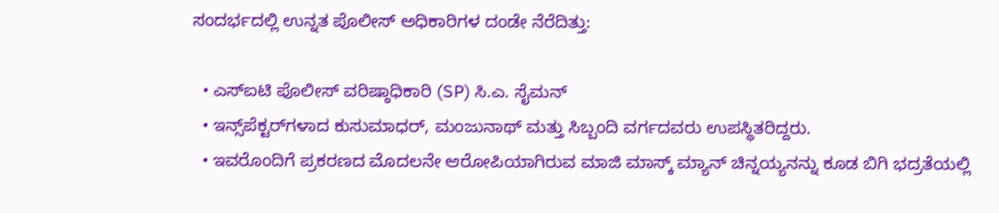ಸಂದರ್ಭದಲ್ಲಿ ಉನ್ನತ ಪೊಲೀಸ್ ಅಧಿಕಾರಿಗಳ ದಂಡೇ ನೆರೆದಿತ್ತು:

  • ಎಸ್‌ಐಟಿ ಪೊಲೀಸ್ ವರಿಷ್ಠಾಧಿಕಾರಿ (SP) ಸಿ.ಎ. ಸೈಮನ್
  • ಇನ್ಸ್‌ಪೆಕ್ಟರ್‌ಗಳಾದ ಕುಸುಮಾಧರ್, ಮಂಜುನಾಥ್ ಮತ್ತು ಸಿಬ್ಬಂದಿ ವರ್ಗದವರು ಉಪಸ್ಥಿತರಿದ್ದರು.
  • ಇವರೊಂದಿಗೆ ಪ್ರಕರಣದ ಮೊದಲನೇ ಆರೋಪಿಯಾಗಿರುವ ಮಾಜಿ ಮಾಸ್ಕ್ ಮ್ಯಾನ್ ಚಿನ್ನಯ್ಯನನ್ನು ಕೂಡ ಬಿಗಿ ಭದ್ರತೆಯಲ್ಲಿ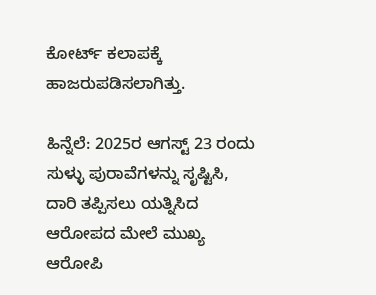ಕೋರ್ಟ್ ಕಲಾಪಕ್ಕೆ ಹಾಜರುಪಡಿಸಲಾಗಿತ್ತು.

ಹಿನ್ನೆಲೆ: 2025ರ ಆಗಸ್ಟ್ 23 ರಂದು ಸುಳ್ಳು ಪುರಾವೆಗಳನ್ನು ಸೃಷ್ಟಿಸಿ, ದಾರಿ ತಪ್ಪಿಸಲು ಯತ್ನಿಸಿದ ಆರೋಪದ ಮೇಲೆ ಮುಖ್ಯ ಆರೋಪಿ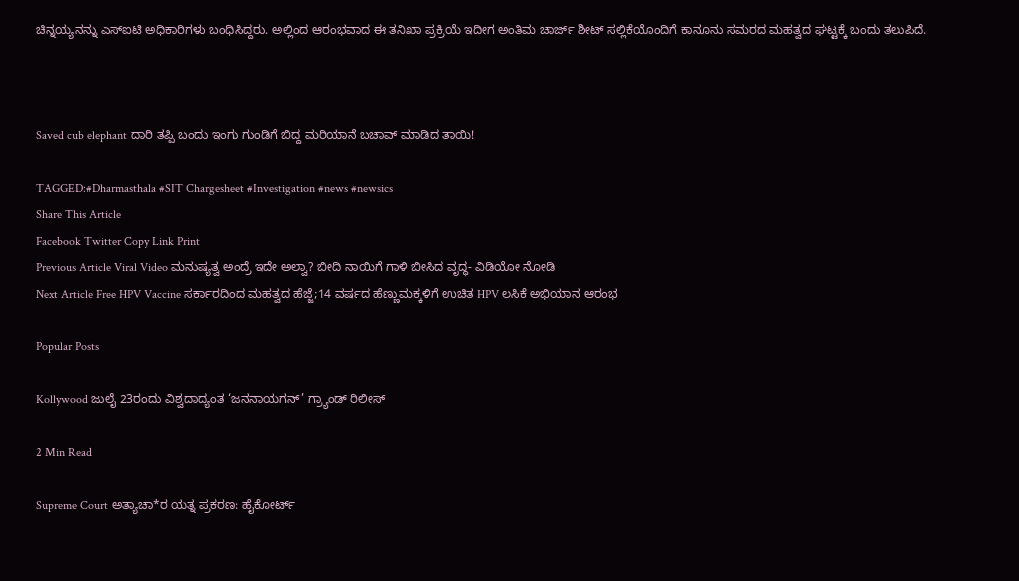ಚಿನ್ನಯ್ಯನನ್ನು ಎಸ್‌ಐಟಿ ಅಧಿಕಾರಿಗಳು ಬಂಧಿಸಿದ್ದರು. ಅಲ್ಲಿಂದ ಆರಂಭವಾದ ಈ ತನಿಖಾ ಪ್ರಕ್ರಿಯೆ ಇದೀಗ ಅಂತಿಮ ಚಾರ್ಜ್ ಶೀಟ್ ಸಲ್ಲಿಕೆಯೊಂದಿಗೆ ಕಾನೂನು ಸಮರದ ಮಹತ್ವದ ಘಟ್ಟಕ್ಕೆ ಬಂದು ತಲುಪಿದೆ.



Saved cub elephant ದಾರಿ ತಪ್ಪಿ ಬಂದು ಇಂಗು ಗುಂಡಿಗೆ ಬಿದ್ದ ಮರಿಯಾನೆ‌ ಬಚಾವ್ ಮಾಡಿದ ತಾಯಿ!

TAGGED:#Dharmasthala #SIT Chargesheet #Investigation #news #newsics
Share This Article
Facebook Twitter Copy Link Print
Previous Article Viral Video ಮನುಷ್ಯತ್ವ ಅಂದ್ರೆ ಇದೇ ಅಲ್ವಾ? ಬೀದಿ ನಾಯಿಗೆ ಗಾಳಿ ಬೀಸಿದ ವೃದ್ಧ- ವಿಡಿಯೋ ನೋಡಿ
Next Article Free HPV Vaccine ಸರ್ಕಾರದಿಂದ ಮಹತ್ವದ ಹೆಜ್ಜೆ;14 ವರ್ಷದ ಹೆಣ್ಣುಮಕ್ಕಳಿಗೆ ಉಚಿತ HPV ಲಸಿಕೆ ಅಭಿಯಾನ ಆರಂಭ

Popular Posts

Kollywood ಜುಲೈ 23ರಂದು ವಿಶ್ವದಾದ್ಯಂತ ‘ಜನನಾಯಗನ್’ ಗ್ರ್ಯಾಂಡ್‌ ರಿಲೀಸ್

2 Min Read

Supreme Court ಅತ್ಯಾಚಾ*ರ ಯತ್ನ ಪ್ರಕರಣ: ಹೈಕೋರ್ಟ್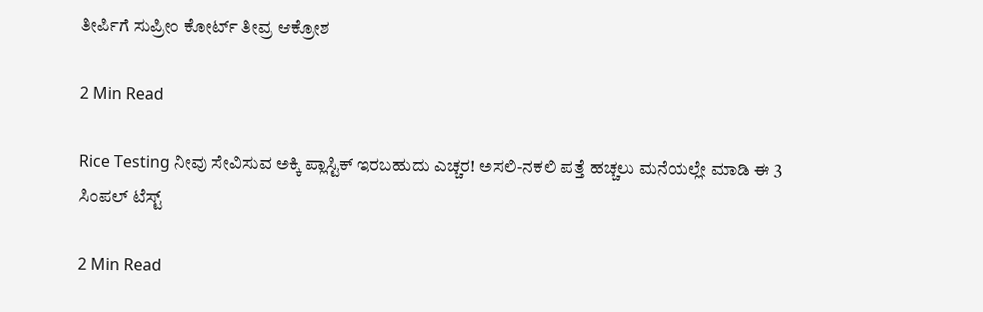ತೀರ್ಪಿಗೆ ಸುಪ್ರೀಂ ಕೋರ್ಟ್ ತೀವ್ರ ಆಕ್ರೋಶ

2 Min Read

Rice Testing ನೀವು ಸೇವಿಸುವ ಅಕ್ಕಿ ಪ್ಲಾಸ್ಟಿಕ್ ಇರಬಹುದು ಎಚ್ಚರ! ಅಸಲಿ-ನಕಲಿ ಪತ್ತೆ ಹಚ್ಚಲು ಮನೆಯಲ್ಲೇ ಮಾಡಿ ಈ 3 ಸಿಂಪಲ್ ಟೆಸ್ಟ್

2 Min Read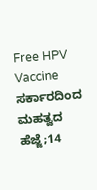Free HPV Vaccine ಸರ್ಕಾರದಿಂದ ಮಹತ್ವದ ಹೆಜ್ಜೆ;14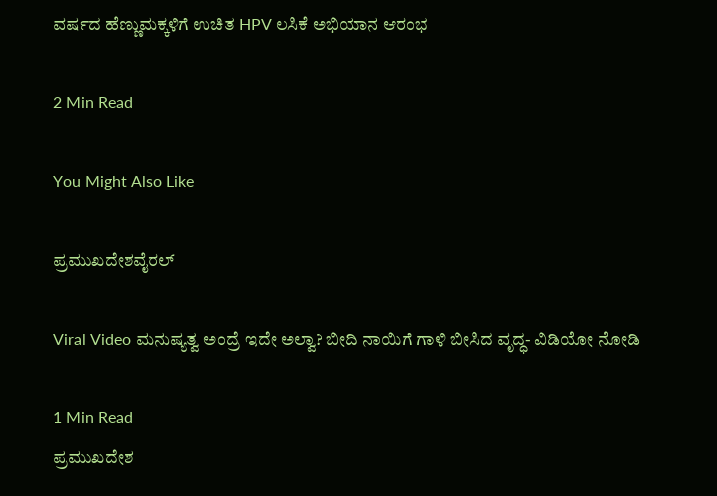ವರ್ಷದ ಹೆಣ್ಣುಮಕ್ಕಳಿಗೆ ಉಚಿತ HPV ಲಸಿಕೆ ಅಭಿಯಾನ ಆರಂಭ

2 Min Read

You Might Also Like

ಪ್ರಮುಖದೇಶವೈರಲ್

Viral Video ಮನುಷ್ಯತ್ವ ಅಂದ್ರೆ ಇದೇ ಅಲ್ವಾ? ಬೀದಿ ನಾಯಿಗೆ ಗಾಳಿ ಬೀಸಿದ ವೃದ್ಧ- ವಿಡಿಯೋ ನೋಡಿ

1 Min Read
ಪ್ರಮುಖದೇಶ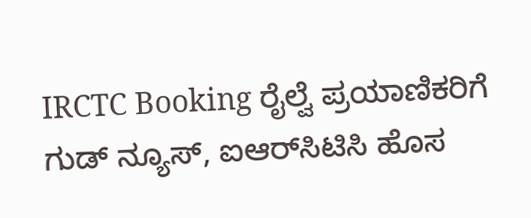IRCTC Booking ರೈಲ್ವೆ ಪ್ರಯಾಣಿಕರಿಗೆ ಗುಡ್ ನ್ಯೂಸ್, ಐಆರ್‌ಸಿಟಿಸಿ ಹೊಸ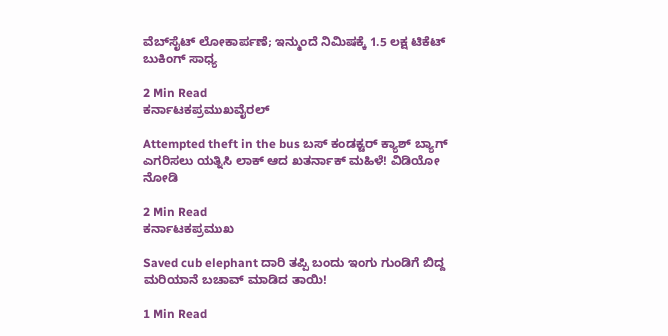ವೆಬ್‌ಸೈಟ್ ಲೋಕಾರ್ಪಣೆ; ಇನ್ಮುಂದೆ ನಿಮಿಷಕ್ಕೆ 1.5 ಲಕ್ಷ ಟಿಕೆಟ್ ಬುಕಿಂಗ್ ಸಾಧ್ಯ

2 Min Read
ಕರ್ನಾಟಕಪ್ರಮುಖವೈರಲ್

Attempted theft in the bus ಬಸ್ ಕಂಡಕ್ಟರ್ ಕ್ಯಾಶ್ ಬ್ಯಾಗ್ ಎಗರಿಸಲು ಯತ್ನಿಸಿ ಲಾಕ್ ಆದ ಖತರ್ನಾಕ್ ಮಹಿಳೆ! ವಿಡಿಯೋ ನೋಡಿ

2 Min Read
ಕರ್ನಾಟಕಪ್ರಮುಖ

Saved cub elephant ದಾರಿ ತಪ್ಪಿ ಬಂದು ಇಂಗು ಗುಂಡಿಗೆ ಬಿದ್ದ ಮರಿಯಾನೆ‌ ಬಚಾವ್ ಮಾಡಿದ ತಾಯಿ!

1 Min Read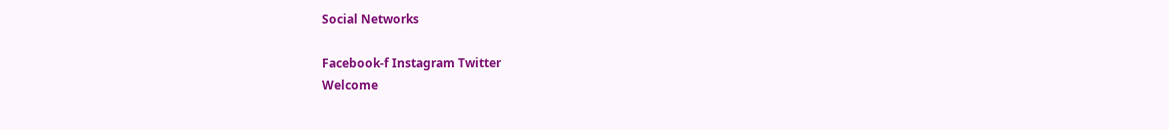Social Networks

Facebook-f Instagram Twitter
Welcome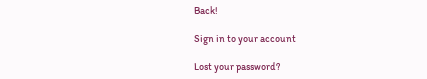Back!

Sign in to your account

Lost your password?